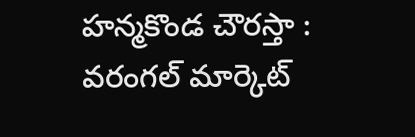హన్మకొండ చౌరస్తా : వరంగల్ మార్కెట్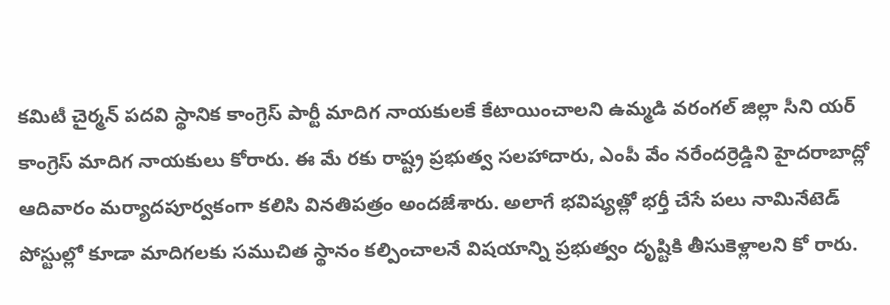కమిటీ చైర్మన్ పదవి స్థానిక కాంగ్రెస్ పార్టీ మాదిగ నాయకులకే కేటాయించాలని ఉమ్మడి వరంగల్ జిల్లా సీని యర్ కాంగ్రెస్ మాదిగ నాయకులు కోరారు. ఈ మే రకు రాష్ట్ర ప్రభుత్వ సలహాదారు, ఎంపీ వేం నరేందర్రెడ్డిని హైదరాబాద్లో ఆదివారం మర్యాదపూర్వకంగా కలిసి వినతిపత్రం అందజేశారు. అలాగే భవిష్యత్లో భర్తీ చేసే పలు నామినేటెడ్ పోస్టుల్లో కూడా మాదిగలకు సముచిత స్థానం కల్పించాలనే విషయాన్ని ప్రభుత్వం దృష్టికి తీసుకెళ్లాలని కో రారు.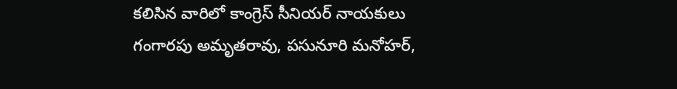కలిసిన వారిలో కాంగ్రెస్ సీనియర్ నాయకులు గంగారపు అమృతరావు, పసునూరి మనోహర్,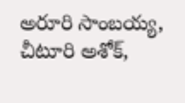అరూరి సాంబయ్య, చీటూరి అశోక్,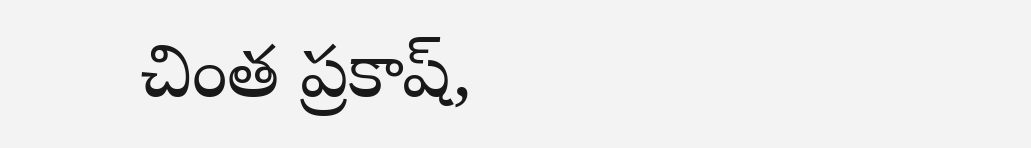చింత ప్రకాష్,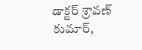డాక్టర్ శ్రావణ్ కుమార్,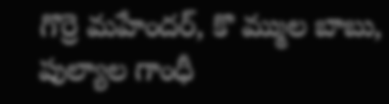గొర్రె మహేందర్, కొ మ్ముల బాబు, పుల్యాల గాంధీ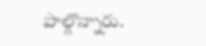పాల్గొన్నారు.